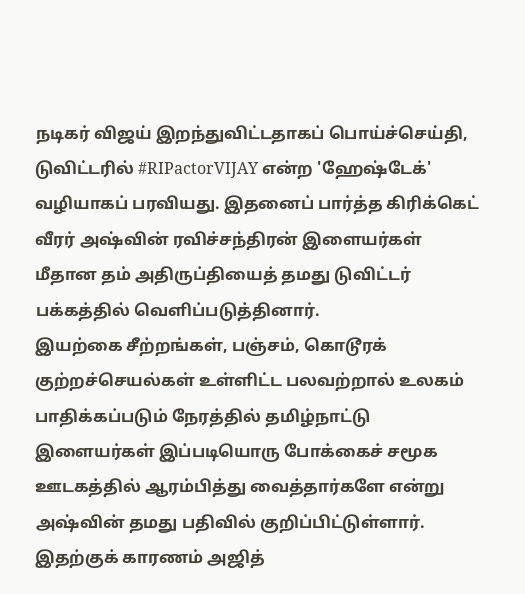நடிகர் விஜய் இறந்துவிட்டதாகப் பொய்ச்செய்தி, டுவிட்டரில் #RIPactorVIJAY என்ற 'ஹேஷ்டேக்' வழியாகப் பரவியது. இதனைப் பார்த்த கிரிக்கெட் வீரர் அஷ்வின் ரவிச்சந்திரன் இளையர்கள் மீதான தம் அதிருப்தியைத் தமது டுவிட்டர் பக்கத்தில் வெளிப்படுத்தினார்.
இயற்கை சீற்றங்கள், பஞ்சம், கொடூரக் குற்றச்செயல்கள் உள்ளிட்ட பலவற்றால் உலகம் பாதிக்கப்படும் நேரத்தில் தமிழ்நாட்டு இளையர்கள் இப்படியொரு போக்கைச் சமூக ஊடகத்தில் ஆரம்பித்து வைத்தார்களே என்று அஷ்வின் தமது பதிவில் குறிப்பிட்டுள்ளார். இதற்குக் காரணம் அஜித்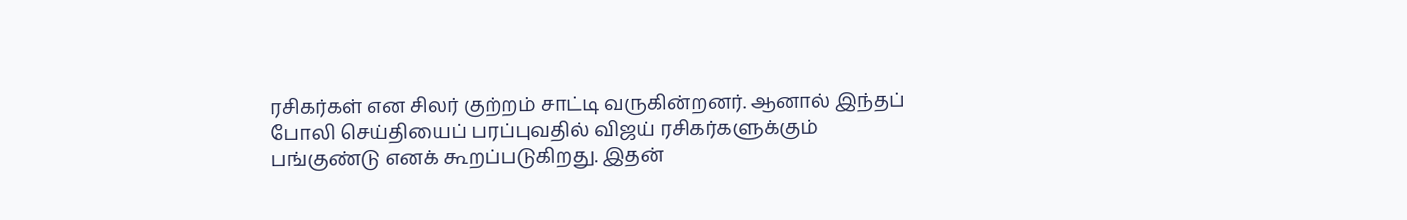ரசிகர்கள் என சிலர் குற்றம் சாட்டி வருகின்றனர். ஆனால் இந்தப் போலி செய்தியைப் பரப்புவதில் விஜய் ரசிகர்களுக்கும் பங்குண்டு எனக் கூறப்படுகிறது. இதன்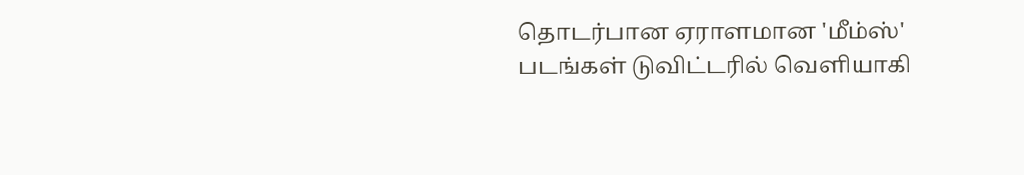தொடர்பான ஏராளமான 'மீம்ஸ்' படங்கள் டுவிட்டரில் வெளியாகி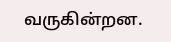வருகின்றன.